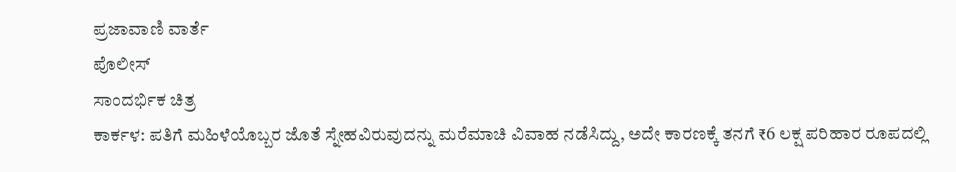ಪ್ರಜಾವಾಣಿ ವಾರ್ತೆ
ಪೊಲೀಸ್
ಸಾಂದರ್ಭಿಕ ಚಿತ್ರ
ಕಾರ್ಕಳ: ಪತಿಗೆ ಮಹಿಳೆಯೊಬ್ಬರ ಜೊತೆ ಸ್ನೇಹವಿರುವುದನ್ನು ಮರೆಮಾಚಿ ವಿವಾಹ ನಡೆಸಿದ್ದು, ಅದೇ ಕಾರಣಕ್ಕೆ ತನಗೆ ₹6 ಲಕ್ಷ ಪರಿಹಾರ ರೂಪದಲ್ಲಿ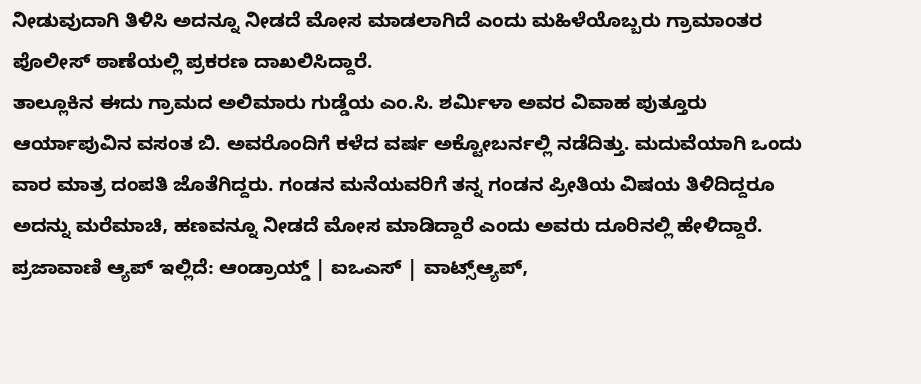ನೀಡುವುದಾಗಿ ತಿಳಿಸಿ ಅದನ್ನೂ ನೀಡದೆ ಮೋಸ ಮಾಡಲಾಗಿದೆ ಎಂದು ಮಹಿಳೆಯೊಬ್ಬರು ಗ್ರಾಮಾಂತರ ಪೊಲೀಸ್ ಠಾಣೆಯಲ್ಲಿ ಪ್ರಕರಣ ದಾಖಲಿಸಿದ್ದಾರೆ.
ತಾಲ್ಲೂಕಿನ ಈದು ಗ್ರಾಮದ ಅಲಿಮಾರು ಗುಡ್ಡೆಯ ಎಂ.ಸಿ. ಶರ್ಮಿಳಾ ಅವರ ವಿವಾಹ ಪುತ್ತೂರು ಆರ್ಯಾಪುವಿನ ವಸಂತ ಬಿ. ಅವರೊಂದಿಗೆ ಕಳೆದ ವರ್ಷ ಅಕ್ಟೋಬರ್ನಲ್ಲಿ ನಡೆದಿತ್ತು. ಮದುವೆಯಾಗಿ ಒಂದು ವಾರ ಮಾತ್ರ ದಂಪತಿ ಜೊತೆಗಿದ್ದರು. ಗಂಡನ ಮನೆಯವರಿಗೆ ತನ್ನ ಗಂಡನ ಪ್ರೀತಿಯ ವಿಷಯ ತಿಳಿದಿದ್ದರೂ ಅದನ್ನು ಮರೆಮಾಚಿ, ಹಣವನ್ನೂ ನೀಡದೆ ಮೋಸ ಮಾಡಿದ್ದಾರೆ ಎಂದು ಅವರು ದೂರಿನಲ್ಲಿ ಹೇಳಿದ್ದಾರೆ.
ಪ್ರಜಾವಾಣಿ ಆ್ಯಪ್ ಇಲ್ಲಿದೆ: ಆಂಡ್ರಾಯ್ಡ್ | ಐಒಎಸ್ | ವಾಟ್ಸ್ಆ್ಯಪ್,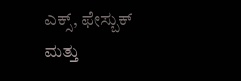ಎಕ್ಸ್, ಫೇಸ್ಬುಕ್ ಮತ್ತು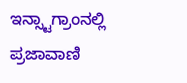ಇನ್ಸ್ಟಾಗ್ರಾಂನಲ್ಲಿ ಪ್ರಜಾವಾಣಿ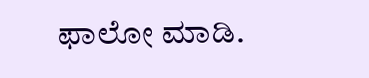ಫಾಲೋ ಮಾಡಿ.